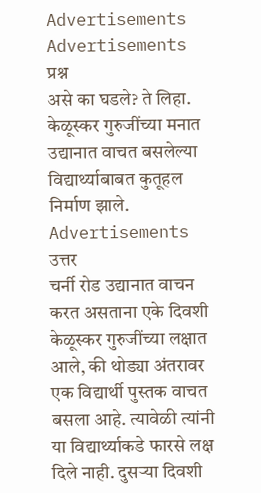Advertisements
Advertisements
प्रश्न
असे का घडले? ते लिहा.
केळूस्कर गुरुजींच्या मनात उद्यानात वाचत बसलेल्या विद्यार्थ्याबाबत कुतूहल निर्माण झाले.
Advertisements
उत्तर
चर्नी रोड उद्यानात वाचन करत असताना एके दिवशी केळूस्कर गुरुजींच्या लक्षात आले, की थोड्या अंतरावर एक विद्यार्थी पुस्तक वाचत बसला आहे. त्यावेळी त्यांनी या विद्यार्थ्याकडे फारसे लक्ष दिले नाही. दुसऱ्या दिवशी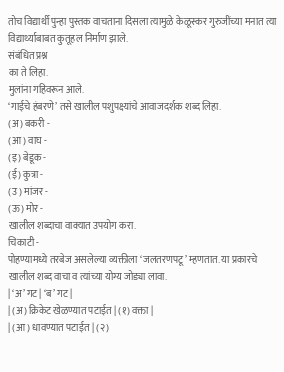तोच विद्यार्थी पुन्हा पुस्तक वाचताना दिसला त्यामुळे केळूस्कर गुरुजींच्या मनात त्या विद्यार्थ्याबाबत कुतूहल निर्माण झाले.
संबंधित प्रश्न
का ते लिहा.
मुलांना गहिवरून आले.
‘गाईचे हंबरणे’ तसे खालील पशुपक्ष्यांचे आवाजदर्शक शब्द लिहा.
(अ) बकरी -
(आ) वाघ -
(इ) बेडूक -
(ई) कुत्रा -
(उ) मांजर -
(ऊ) मोर -
खालील शब्दाचा वाक्यात उपयोग करा.
चिकाटी -
पोहण्यामध्ये तरबेज असलेल्या व्यक्तीला ‘जलतरणपटू’ म्हणतात. या प्रकारचे खालील शब्द वाचा व त्यांच्या योग्य जोड्या लावा.
| ‘अ’ गट | ‘ब’ गट |
| (अ) क्रिकेट खेळण्यात पटाईत | (१) वक्ता |
| (आ) धावण्यात पटाईत | (२)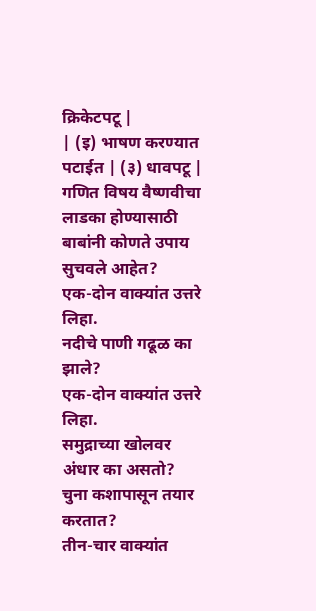क्रिकेटपटू |
| (इ) भाषण करण्यात पटाईत | (३) धावपटू |
गणित विषय वैष्णवीचा लाडका होण्यासाठी बाबांनी कोणते उपाय सुचवले आहेत?
एक-दोन वाक्यांत उत्तरे लिहा.
नदीचे पाणी गढूळ का झाले?
एक-दोन वाक्यांत उत्तरे लिहा.
समुद्राच्या खोलवर अंधार का असतो?
चुना कशापासून तयार करतात?
तीन-चार वाक्यांत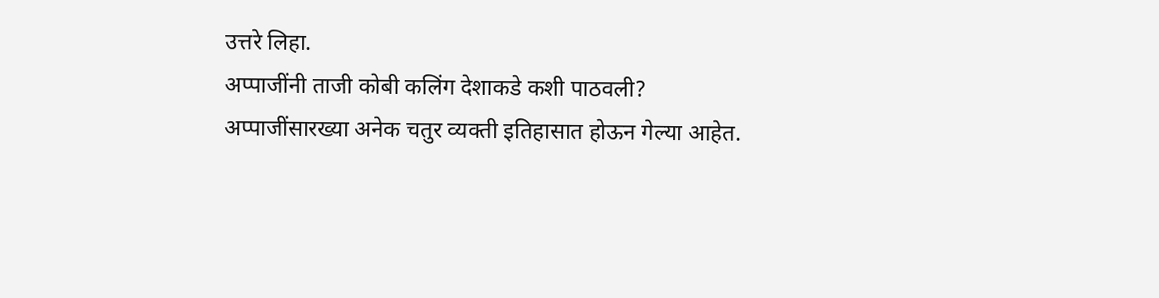उत्तरे लिहा.
अप्पाजींनी ताजी कोबी कलिंग देशाकडे कशी पाठवली?
अप्पाजींसारख्या अनेक चतुर व्यक्ती इतिहासात होऊन गेल्या आहेत.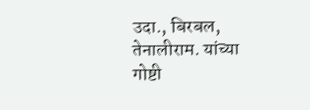उदा., बिरबल, तेनालीराम. यांच्या गोष्टी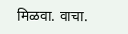मिळवा. वाचा.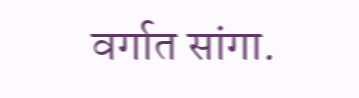वर्गात सांगा.